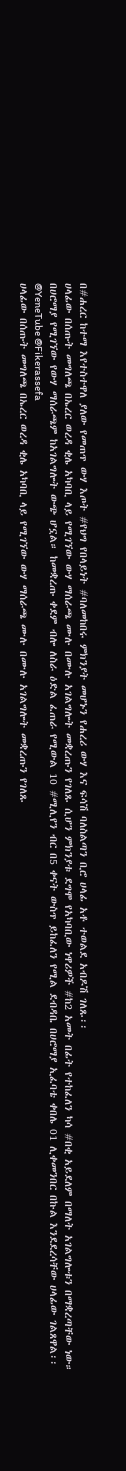በ#ሐረር ከተማ እየተስተዋለ ያለው የመጠጥ ውሃ እጦት #የህግ የበላይነት #ባለመከበሩ ምክንያት መሆኑን የሐረሪ ውሃ እና ፍሳሽ ባለስልጣን ቢሮ ሀላፊ አቶ ተወልደ አብዶሽ ገለጹ፡፡
ሀላፊው በሰጡት መግለጫ በኤረር ወረዳ ቂሌ አካባቢ ላይ የሚገኘው ውሃ ማሰራጫ ሙሉ በሙሉ አገልግሎት መቋረጡን የገለጹ ሲሆን ምክንያቱ ደግሞ የአካባቢው ነዋሪዎች #ከ2 አመት በፊት የተከፈለን ካሳ #በቂ አይደለም በማለት አገልግሎቱን በማቋረጣቸው ነው።
በሀሮማያ የሚገኘው የውሃ ማሰራጫም ከአገልግሎት ውጭ ሆኗል። ከመቋረጡ ቀደም ብሎ ለስራ ዕድል ፈጠራ የሚውል 10 #ሚሊየን ብር በ5 ቀናት ውስጥ ይከፈለን የሚል ደብዳቤ በሀሮማያ ኢፈባቴ ቀበሌ 01 ሊቀመንበር በኩል እንደደረሳቸው ሀላፊው ገልጸዋል፡፡
@YeneTube @Fikerassefa
ሀላፊው በሰጡት መግለጫ በኤረር ወረዳ ቂሌ አካባቢ ላይ የሚገኘው ውሃ ማሰራጫ ሙሉ በሙሉ አገልግሎት መቋረጡን የገለጹ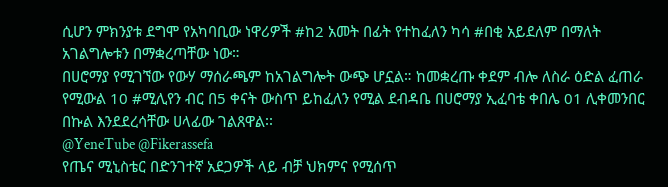ሲሆን ምክንያቱ ደግሞ የአካባቢው ነዋሪዎች #ከ2 አመት በፊት የተከፈለን ካሳ #በቂ አይደለም በማለት አገልግሎቱን በማቋረጣቸው ነው።
በሀሮማያ የሚገኘው የውሃ ማሰራጫም ከአገልግሎት ውጭ ሆኗል። ከመቋረጡ ቀደም ብሎ ለስራ ዕድል ፈጠራ የሚውል 10 #ሚሊየን ብር በ5 ቀናት ውስጥ ይከፈለን የሚል ደብዳቤ በሀሮማያ ኢፈባቴ ቀበሌ 01 ሊቀመንበር በኩል እንደደረሳቸው ሀላፊው ገልጸዋል፡፡
@YeneTube @Fikerassefa
የጤና ሚኒስቴር በድንገተኛ አደጋዎች ላይ ብቻ ህክምና የሚሰጥ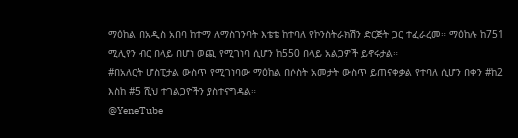ማዕከል በአዲስ አበባ ከተማ ለማስገንባት እቴቴ ከተባለ የኮንስትራክሽን ድርጅት ጋር ተፈራረመ። ማዕከሉ ከ751 ሚሊየን ብር በላይ በሆነ ወጪ የሚገነባ ሲሆን ከ550 በላይ አልጋዎች ይኖሩታል።
#በአለርት ሆስፒታል ውስጥ የሚገነባው ማዕከል በሶስት አመታት ውስጥ ይጠናቀቃል የተባለ ሲሆን በቀን #ከ2 እስከ #5 ሺህ ተገልጋዮችን ያስተናግዳል።
@YeneTube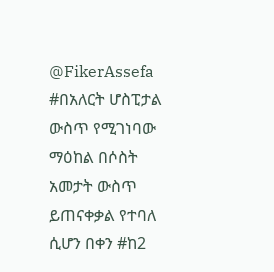@FikerAssefa
#በአለርት ሆስፒታል ውስጥ የሚገነባው ማዕከል በሶስት አመታት ውስጥ ይጠናቀቃል የተባለ ሲሆን በቀን #ከ2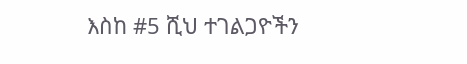እስከ #5 ሺህ ተገልጋዮችን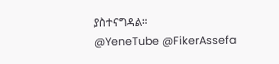ያስተናግዳል።
@YeneTube @FikerAssefa